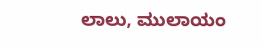ಲಾಲು, ಮುಲಾಯಂ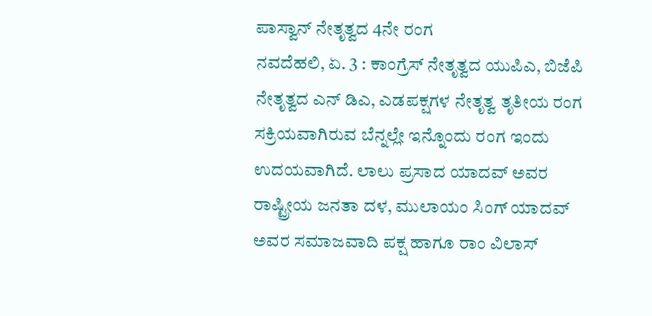ಪಾಸ್ವಾನ್ ನೇತೃತ್ವದ 4ನೇ ರಂಗ
ನವದೆಹಲಿ, ಏ. 3 : ಕಾಂಗ್ರೆಸ್ ನೇತೃತ್ವದ ಯುಪಿಎ, ಬಿಜೆಪಿ ನೇತೃತ್ವದ ಎನ್ ಡಿಎ, ಎಡಪಕ್ಷಗಳ ನೇತೃತ್ವ ತೃತೀಯ ರಂಗ ಸಕ್ರಿಯವಾಗಿರುವ ಬೆನ್ನಲ್ಲೇ ಇನ್ನೊಂದು ರಂಗ ಇಂದು ಉದಯವಾಗಿದೆ. ಲಾಲು ಪ್ರಸಾದ ಯಾದವ್ ಅವರ ರಾಷ್ಟ್ರೀಯ ಜನತಾ ದಳ, ಮುಲಾಯಂ ಸಿಂಗ್ ಯಾದವ್ ಅವರ ಸಮಾಜವಾದಿ ಪಕ್ಷ ಹಾಗೂ ರಾಂ ವಿಲಾಸ್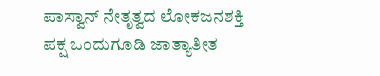ಪಾಸ್ವಾನ್ ನೇತೃತ್ವದ ಲೋಕಜನಶಕ್ತಿ ಪಕ್ಷ ಒಂದುಗೂಡಿ ಜಾತ್ಯಾತೀತ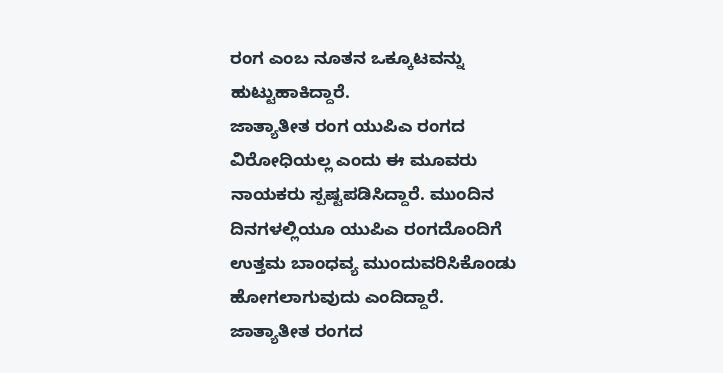ರಂಗ ಎಂಬ ನೂತನ ಒಕ್ಕೂಟವನ್ನು ಹುಟ್ಟುಹಾಕಿದ್ದಾರೆ.
ಜಾತ್ಯಾತೀತ ರಂಗ ಯುಪಿಎ ರಂಗದ ವಿರೋಧಿಯಲ್ಲ ಎಂದು ಈ ಮೂವರು ನಾಯಕರು ಸ್ಪಷ್ಟಪಡಿಸಿದ್ದಾರೆ. ಮುಂದಿನ ದಿನಗಳಲ್ಲಿಯೂ ಯುಪಿಎ ರಂಗದೊಂದಿಗೆ ಉತ್ತಮ ಬಾಂಧವ್ಯ ಮುಂದುವರಿಸಿಕೊಂಡು ಹೋಗಲಾಗುವುದು ಎಂದಿದ್ದಾರೆ. ಜಾತ್ಯಾತೀತ ರಂಗದ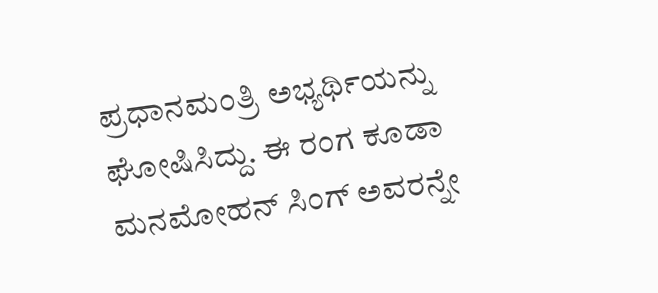ಪ್ರಧಾನಮಂತ್ರಿ ಅಭ್ಯರ್ಥಿಯನ್ನು ಘೋಷಿಸಿದ್ದು. ಈ ರಂಗ ಕೂಡಾ ಮನಮೋಹನ್ ಸಿಂಗ್ ಅವರನ್ನೇ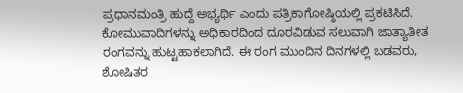ಪ್ರಧಾನಮಂತ್ರಿ ಹುದ್ದೆ ಅಭ್ಯರ್ಥಿ ಎಂದು ಪತ್ರಿಕಾಗೋಷ್ಠಿಯಲ್ಲಿ ಪ್ರಕಟಿಸಿದೆ.
ಕೋಮುವಾದಿಗಳನ್ನು ಅಧಿಕಾರದಿಂದ ದೂರವಿಡುವ ಸಲುವಾಗಿ ಜಾತ್ಯಾತೀತ ರಂಗವನ್ನು ಹುಟ್ಟಹಾಕಲಾಗಿದೆ. ಈ ರಂಗ ಮುಂದಿನ ದಿನಗಳಲ್ಲಿ ಬಡವರು, ಶೋಷಿತರ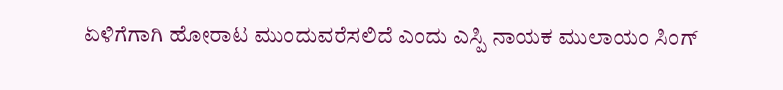ಏಳಿಗೆಗಾಗಿ ಹೋರಾಟ ಮುಂದುವರೆಸಲಿದೆ ಎಂದು ಎಸ್ಪಿ ನಾಯಕ ಮುಲಾಯಂ ಸಿಂಗ್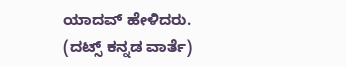ಯಾದವ್ ಹೇಳಿದರು.
(ದಟ್ಸ್ ಕನ್ನಡ ವಾರ್ತೆ)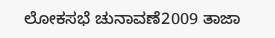ಲೋಕಸಭೆ ಚುನಾವಣೆ2009 ತಾಜಾ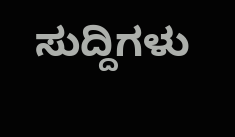ಸುದ್ದಿಗಳು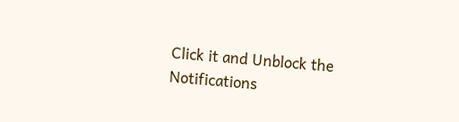Click it and Unblock the Notifications